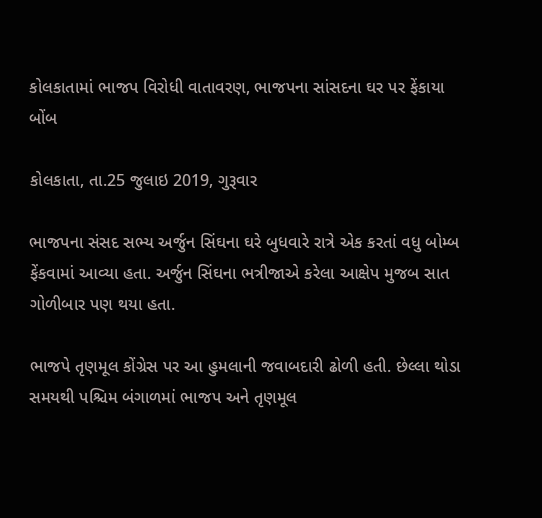કોલકાતામાં ભાજપ વિરોધી વાતાવરણ, ભાજપના સાંસદના ઘર પર ફેંકાયા બોંબ

કોલકાતા, તા.25 જુલાઇ 2019, ગુરૂવાર

ભાજપના સંસદ સભ્ય અર્જુન સિંઘના ઘરે બુધવારે રાત્રે એક કરતાં વધુ બોમ્બ ફેંકવામાં આવ્યા હતા. અર્જુન સિંઘના ભત્રીજાએ કરેલા આક્ષેપ મુજબ સાત ગોળીબાર પણ થયા હતા.

ભાજપે તૃણમૂલ કોંગ્રેસ પર આ હુમલાની જવાબદારી ઢોળી હતી. છેલ્લા થોડા સમયથી પશ્ચિમ બંગાળમાં ભાજપ અને તૃણમૂલ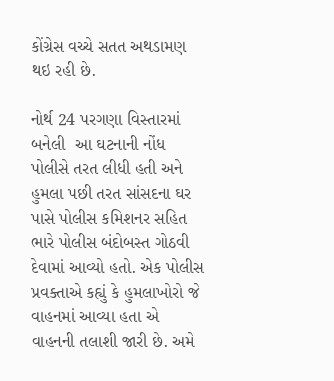કોંગ્રેસ વચ્ચે સતત અથડામણ થઇ રહી છે.

નોર્થ 24 પરગણા વિસ્તારમાં બનેલી  આ ઘટનાની નોંધ પોલીસે તરત લીધી હતી અને હુમલા પછી તરત સાંસદના ઘર પાસે પોલીસ કમિશનર સહિત ભારે પોલીસ બંદોબસ્ત ગોઠવી દેવામાં આવ્યો હતો. એક પોલીસ પ્રવક્તાએ કહ્યું કે હુમલાખોરો જે વાહનમાં આવ્યા હતા એ વાહનની તલાશી જારી છે. અમે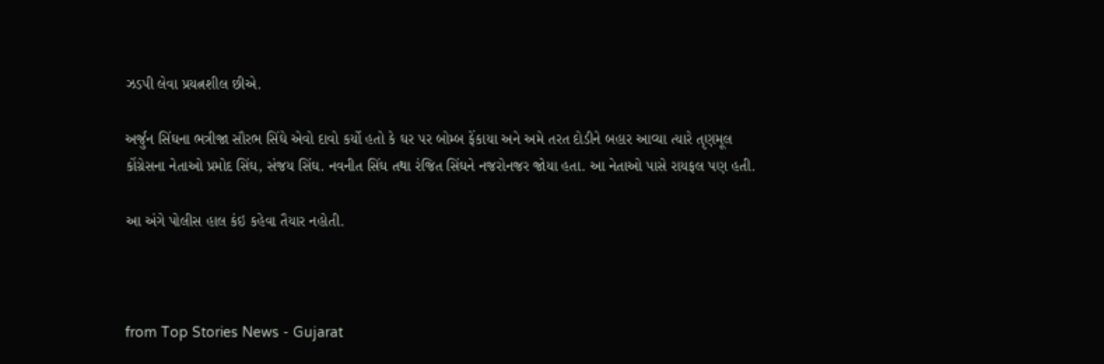ઝડપી લેવા પ્રયત્નશીલ છીએ.

અર્જુન સિંઘના ભત્રીજા સૌરભ સિંઘે એવો દાવો કર્યો હતો કે ઘર પર બોમ્બ ફેંકાયા અને અમે તરત દોડીને બહાર આવ્યા ત્યારે તૃણમૂલ કોંગ્રેસના નેતાઓ પ્રમોદ સિંઘ, સંજય સિંઘ. નવનીત સિંઘ તથા રંજિત સિંઘને નજરોનજર જોયા હતા. આ નેતાઓ પાસે રાયફલ પણ હતી.

આ અંગે પોલીસ હાલ કંઇ કહેવા તૈયાર નહોતી.



from Top Stories News - Gujarat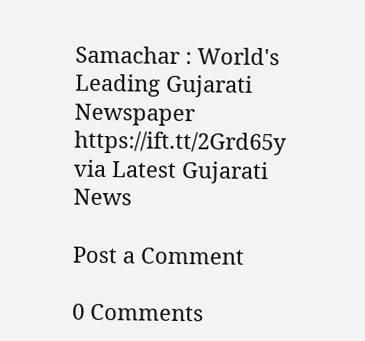Samachar : World's Leading Gujarati Newspaper https://ift.tt/2Grd65y
via Latest Gujarati News

Post a Comment

0 Comments